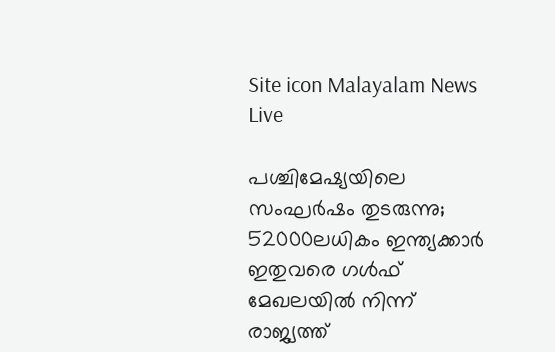Site icon Malayalam News Live

പശ്ചിമേഷ്യയിലെ സംഘർഷം തുടരുന്നു; 52000ലധികം ഇന്ത്യക്കാര്‍ ഇതുവരെ ഗള്‍ഫ് മേഖലയില്‍ നിന്ന് രാജ്യത്ത്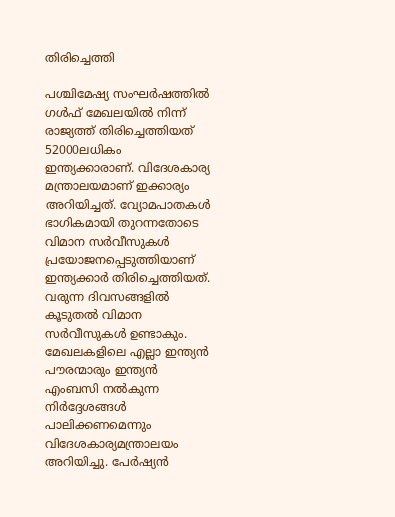തിരിച്ചെത്തി

പശ്ചിമേഷ്യ സംഘര്‍ഷത്തില്‍ ഗള്‍ഫ് മേഖലയില്‍ നിന്ന് രാജ്യത്ത് തിരിച്ചെത്തിയത് 52000ലധികം ഇന്ത്യക്കാരാണ്. വിദേശകാര്യ മന്ത്രാലയമാണ് ഇക്കാര്യം അറിയിച്ചത്. വ്യോമപാതകള്‍ ഭാഗികമായി തുറന്നതോടെ വിമാന സര്‍വീസുകള്‍ പ്രയോജനപ്പെടുത്തിയാണ് ഇന്ത്യക്കാര്‍ തിരിച്ചെത്തിയത്. വരുന്ന ദിവസങ്ങളില്‍ കൂടുതല്‍ വിമാന സര്‍വീസുകള്‍ ഉണ്ടാകും. മേഖലകളിലെ എല്ലാ ഇന്ത്യന്‍ പൗരന്മാരും ഇന്ത്യന്‍ എംബസി നല്‍കുന്ന നിര്‍ദ്ദേശങ്ങള്‍ പാലിക്കണമെന്നും വിദേശകാര്യമന്ത്രാലയം അറിയിച്ചു. പേര്‍ഷ്യന്‍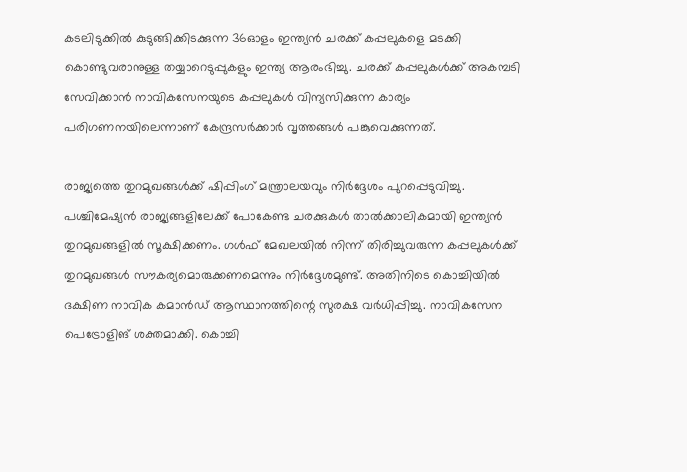കടലിടുക്കില്‍ കുടുങ്ങിക്കിടക്കുന്ന 36ഓളം ഇന്ത്യന്‍ ചരക്ക് കപ്പലുകളെ മടക്കി കൊണ്ടുവരാനുള്ള തയ്യാറെടുപ്പുകളും ഇന്ത്യ ആരംഭിച്ചു. ചരക്ക് കപ്പലുകള്‍ക്ക് അകമ്പടി സേവിക്കാന്‍ നാവികസേനയുടെ കപ്പലുകള്‍ വിന്യസിക്കുന്ന കാര്യം പരിഗണനയിലെന്നാണ് കേന്ദ്രസര്‍ക്കാര്‍ വൃത്തങ്ങള്‍ പങ്കുവെക്കുന്നത്.

രാജ്യത്തെ തുറമുഖങ്ങള്‍ക്ക് ഷിപ്പിംഗ് മന്ത്രാലയവും നിര്‍ദ്ദേശം പുറപ്പെടുവിച്ചു. പശ്ചിമേഷ്യന്‍ രാജ്യങ്ങളിലേക്ക് പോകേണ്ട ചരക്കുകള്‍ താല്‍ക്കാലികമായി ഇന്ത്യന്‍ തുറമുഖങ്ങളില്‍ സൂക്ഷിക്കണം. ഗള്‍ഫ് മേഖലയില്‍ നിന്ന് തിരിച്ചുവരുന്ന കപ്പലുകള്‍ക്ക് തുറമുഖങ്ങള്‍ സൗകര്യമൊരുക്കണമെന്നും നിര്‍ദ്ദേശമുണ്ട്. അതിനിടെ കൊച്ചിയില്‍ ദക്ഷിണ നാവിക കമാന്‍ഡ് ആസ്ഥാനത്തിന്റെ സുരക്ഷ വര്‍ധിപ്പിച്ചു. നാവികസേന പെട്രോളിങ് ശക്തമാക്കി. കൊച്ചി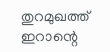തുറമുഖത്ത് ഇറാന്റെ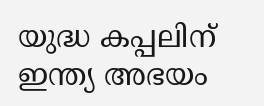യുദ്ധ കപ്പലിന് ഇന്ത്യ അഭയം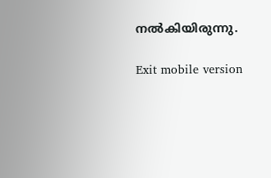നല്‍കിയിരുന്നു.

Exit mobile version